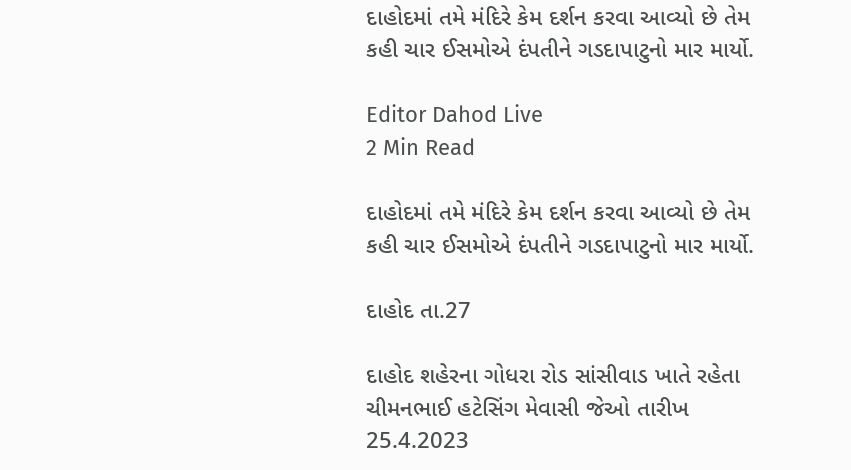દાહોદમાં તમે મંદિરે કેમ દર્શન કરવા આવ્યો છે તેમ કહી ચાર ઈસમોએ દંપતીને ગડદાપાટુનો માર માર્યો.

Editor Dahod Live
2 Min Read

દાહોદમાં તમે મંદિરે કેમ દર્શન કરવા આવ્યો છે તેમ કહી ચાર ઈસમોએ દંપતીને ગડદાપાટુનો માર માર્યો.

દાહોદ તા.27

દાહોદ શહેરના ગોધરા રોડ સાંસીવાડ ખાતે રહેતા ચીમનભાઈ હટેસિંગ મેવાસી જેઓ તારીખ 25.4.2023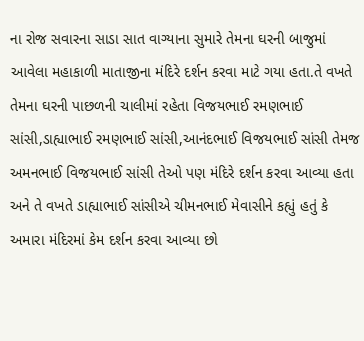ના રોજ સવારના સાડા સાત વાગ્યાના સુમારે તેમના ઘરની બાજુમાં આવેલા મહાકાળી માતાજીના મંદિરે દર્શન કરવા માટે ગયા હતા.તે વખતે તેમના ઘરની પાછળની ચાલીમાં રહેતા વિજયભાઈ રમણભાઈ સાંસી,ડાહ્યાભાઈ રમણભાઈ સાંસી,આનંદભાઈ વિજયભાઈ સાંસી તેમજ અમનભાઈ વિજયભાઈ સાંસી તેઓ પણ મંદિરે દર્શન કરવા આવ્યા હતા અને તે વખતે ડાહ્યાભાઈ સાંસીએ ચીમનભાઈ મેવાસીને કહ્યું હતું કે અમારા મંદિરમાં કેમ દર્શન કરવા આવ્યા છો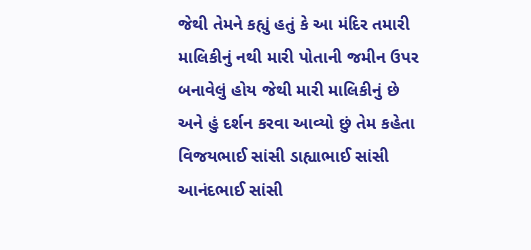જેથી તેમને કહ્યું હતું કે આ મંદિર તમારી માલિકીનું નથી મારી પોતાની જમીન ઉપર બનાવેલું હોય જેથી મારી માલિકીનું છે અને હું દર્શન કરવા આવ્યો છું તેમ કહેતા વિજયભાઈ સાંસી ડાહ્યાભાઈ સાંસી આનંદભાઈ સાંસી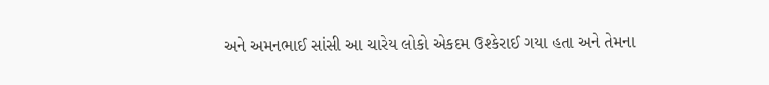અને અમનભાઈ સાંસી આ ચારેય લોકો એકદમ ઉશ્કેરાઈ ગયા હતા અને તેમના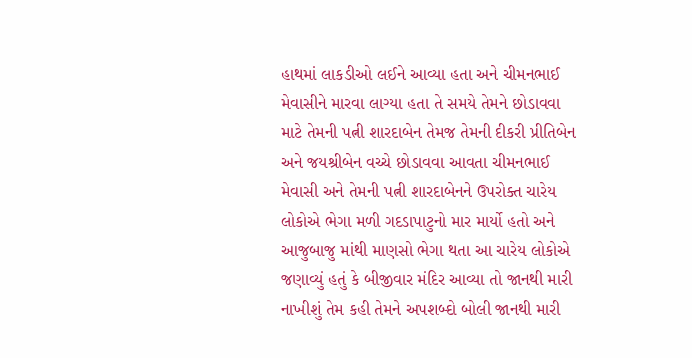હાથમાં લાકડીઓ લઈને આવ્યા હતા અને ચીમનભાઈ મેવાસીને મારવા લાગ્યા હતા તે સમયે તેમને છોડાવવા માટે તેમની પત્ની શારદાબેન તેમજ તેમની દીકરી પ્રીતિબેન અને જયશ્રીબેન વચ્ચે છોડાવવા આવતા ચીમનભાઈ મેવાસી અને તેમની પત્ની શારદાબેનને ઉપરોક્ત ચારેય લોકોએ ભેગા મળી ગદડાપાટુનો માર માર્યો હતો અને આજુબાજુ માંથી માણસો ભેગા થતા આ ચારેય લોકોએ જણાવ્યું હતું કે બીજીવાર મંદિર આવ્યા તો જાનથી મારી નાખીશું તેમ કહી તેમને અપશબ્દો બોલી જાનથી મારી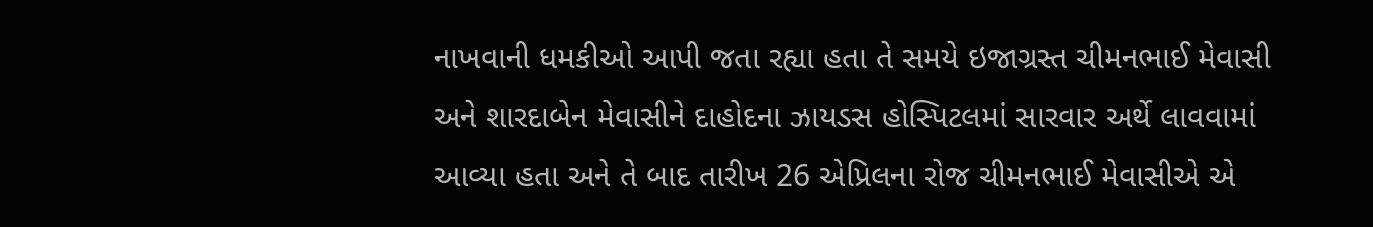નાખવાની ધમકીઓ આપી જતા રહ્યા હતા તે સમયે ઇજાગ્રસ્ત ચીમનભાઈ મેવાસી અને શારદાબેન મેવાસીને દાહોદના ઝાયડસ હોસ્પિટલમાં સારવાર અર્થે લાવવામાં આવ્યા હતા અને તે બાદ તારીખ 26 એપ્રિલના રોજ ચીમનભાઈ મેવાસીએ એ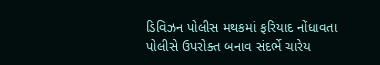ડિવિઝન પોલીસ મથકમાં ફરિયાદ નોંધાવતા પોલીસે ઉપરોક્ત બનાવ સંદર્ભે ચારેય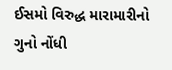ઈસમો વિરુદ્ધ મારામારીનો ગુનો નોંધી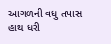આગળની વધુ તપાસ હાથ ધરી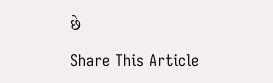છે

Share This Article